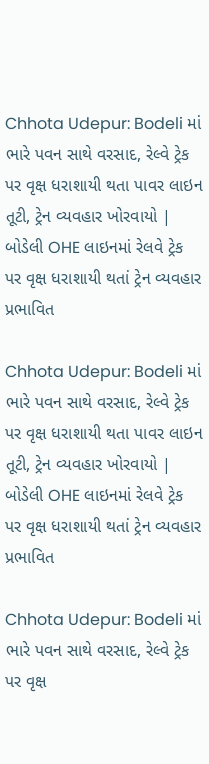Chhota Udepur: Bodeli માં ભારે પવન સાથે વરસાદ, રેલ્વે ટ્રેક પર વૃક્ષ ધરાશાયી થતા પાવર લાઇન તૂટી, ટ્રેન વ્યવહાર ખોરવાયો | બોડેલી OHE લાઇનમાં રેલવે ટ્રેક પર વૃક્ષ ધરાશાયી થતાં ટ્રેન વ્યવહાર પ્રભાવિત

Chhota Udepur: Bodeli માં ભારે પવન સાથે વરસાદ, રેલ્વે ટ્રેક પર વૃક્ષ ધરાશાયી થતા પાવર લાઇન તૂટી, ટ્રેન વ્યવહાર ખોરવાયો | બોડેલી OHE લાઇનમાં રેલવે ટ્રેક પર વૃક્ષ ધરાશાયી થતાં ટ્રેન વ્યવહાર પ્રભાવિત

Chhota Udepur: Bodeli માં ભારે પવન સાથે વરસાદ, રેલ્વે ટ્રેક પર વૃક્ષ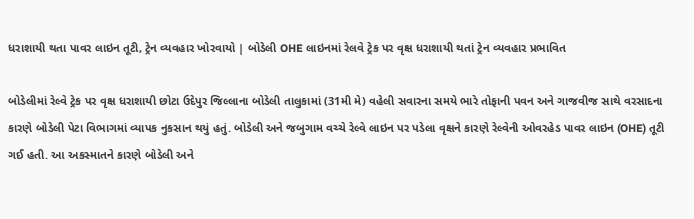ધરાશાયી થતા પાવર લાઇન તૂટી, ટ્રેન વ્યવહાર ખોરવાયો | બોડેલી OHE લાઇનમાં રેલવે ટ્રેક પર વૃક્ષ ધરાશાયી થતાં ટ્રેન વ્યવહાર પ્રભાવિત

બોડેલીમાં રેલ્વે ટ્રેક પર વૃક્ષ ધરાશાયી છોટા ઉદેપુર જિલ્લાના બોડેલી તાલુકામાં (31મી મે) વહેલી સવારના સમયે ભારે તોફાની પવન અને ગાજવીજ સાથે વરસાદના કારણે બોડેલી પેટા વિભાગમાં વ્યાપક નુકસાન થયું હતું. બોડેલી અને જબુગામ વચ્ચે રેલ્વે લાઇન પર પડેલા વૃક્ષને કારણે રેલ્વેની ઓવરહેડ પાવર લાઇન (OHE) તૂટી ગઈ હતી. આ અકસ્માતને કારણે બોડેલી અને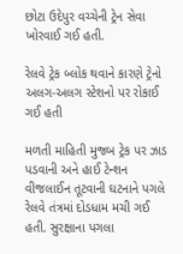છોટા ઉદેપુર વચ્ચેની ટ્રેન સેવા ખોરવાઈ ગઈ હતી.

રેલવે ટ્રેક બ્લોક થવાને કારણે ટ્રેનો અલગ-અલગ સ્ટેશનો પર રોકાઈ ગઈ હતી

મળતી માહિતી મુજબ ટ્રેક પર ઝાડ પડવાની અને હાઈ ટેન્શન વીજલાઈન તૂટવાની ઘટનાને પગલે રેલવે તંત્રમાં દોડધામ મચી ગઈ હતી. સુરક્ષાના પગલા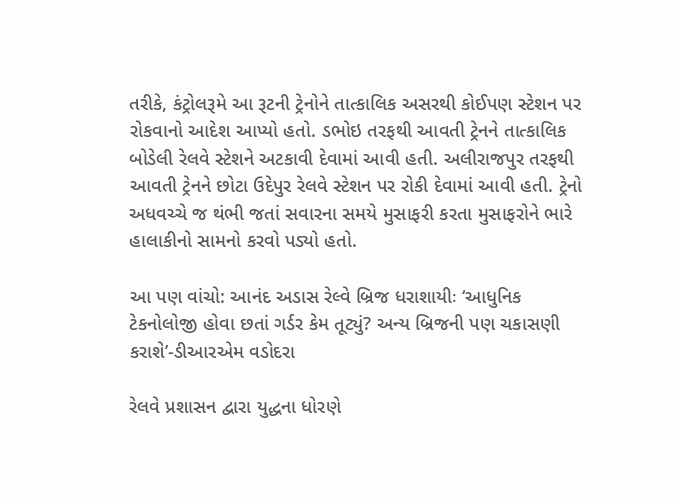તરીકે, કંટ્રોલરૂમે આ રૂટની ટ્રેનોને તાત્કાલિક અસરથી કોઈપણ સ્ટેશન પર રોકવાનો આદેશ આપ્યો હતો. ડભોઇ તરફથી આવતી ટ્રેનને તાત્કાલિક બોડેલી રેલવે સ્ટેશને અટકાવી દેવામાં આવી હતી. અલીરાજપુર તરફથી આવતી ટ્રેનને છોટા ઉદેપુર રેલવે સ્ટેશન પર રોકી દેવામાં આવી હતી. ટ્રેનો અધવચ્ચે જ થંભી જતાં સવારના સમયે મુસાફરી કરતા મુસાફરોને ભારે હાલાકીનો સામનો કરવો પડ્યો હતો.

આ પણ વાંચો: આનંદ અડાસ રેલ્વે બ્રિજ ધરાશાયીઃ ‘આધુનિક ટેકનોલોજી હોવા છતાં ગર્ડર કેમ તૂટ્યું? અન્ય બ્રિજની પણ ચકાસણી કરાશે’-ડીઆરએમ વડોદરા

રેલવે પ્રશાસન દ્વારા યુદ્ધના ધોરણે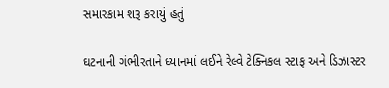સમારકામ શરૂ કરાયું હતું

ઘટનાની ગંભીરતાને ધ્યાનમાં લઈને રેલ્વે ટેક્નિકલ સ્ટાફ અને ડિઝાસ્ટર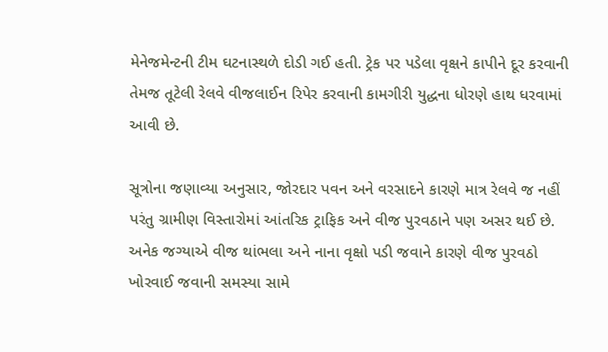મેનેજમેન્ટની ટીમ ઘટનાસ્થળે દોડી ગઈ હતી. ટ્રેક પર પડેલા વૃક્ષને કાપીને દૂર કરવાની તેમજ તૂટેલી રેલવે વીજલાઈન રિપેર કરવાની કામગીરી યુદ્ધના ધોરણે હાથ ધરવામાં આવી છે.

સૂત્રોના જણાવ્યા અનુસાર, જોરદાર પવન અને વરસાદને કારણે માત્ર રેલવે જ નહીં પરંતુ ગ્રામીણ વિસ્તારોમાં આંતરિક ટ્રાફિક અને વીજ પુરવઠાને પણ અસર થઈ છે. અનેક જગ્યાએ વીજ થાંભલા અને નાના વૃક્ષો પડી જવાને કારણે વીજ પુરવઠો ખોરવાઈ જવાની સમસ્યા સામે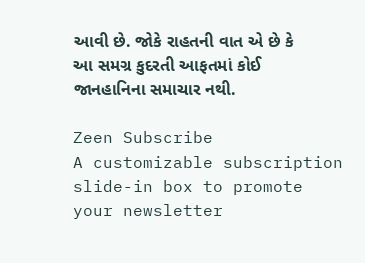આવી છે. જોકે રાહતની વાત એ છે કે આ સમગ્ર કુદરતી આફતમાં કોઈ જાનહાનિના સમાચાર નથી.

Zeen Subscribe
A customizable subscription slide-in box to promote your newsletter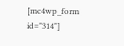[mc4wp_form id="314"]